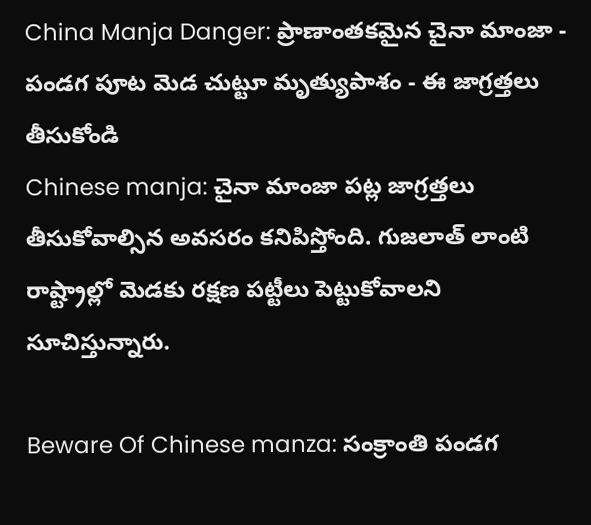China Manja Danger: ప్రాణాంతకమైన చైనా మాంజా - పండగ పూట మెడ చుట్టూ మృత్యుపాశం - ఈ జాగ్రత్తలు తీసుకోండి
Chinese manja: చైనా మాంజా పట్ల జాగ్రత్తలు తీసుకోవాల్సిన అవసరం కనిపిస్తోంది. గుజలాత్ లాంటి రాష్ట్రాల్లో మెడకు రక్షణ పట్టీలు పెట్టుకోవాలని సూచిస్తున్నారు.

Beware Of Chinese manza: సంక్రాంతి పండగ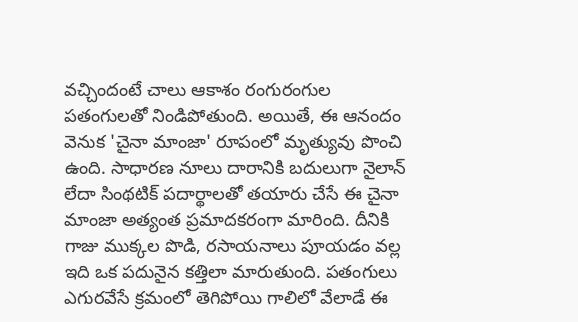వచ్చిందంటే చాలు ఆకాశం రంగురంగుల పతంగులతో నిండిపోతుంది. అయితే, ఈ ఆనందం వెనుక 'చైనా మాంజా' రూపంలో మృత్యువు పొంచి ఉంది. సాధారణ నూలు దారానికి బదులుగా నైలాన్ లేదా సింథటిక్ పదార్థాలతో తయారు చేసే ఈ చైనా మాంజా అత్యంత ప్రమాదకరంగా మారింది. దీనికి గాజు ముక్కల పొడి, రసాయనాలు పూయడం వల్ల ఇది ఒక పదునైన కత్తిలా మారుతుంది. పతంగులు ఎగురవేసే క్రమంలో తెగిపోయి గాలిలో వేలాడే ఈ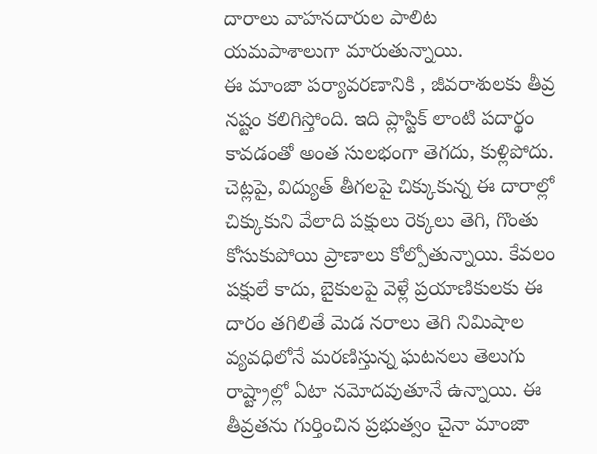దారాలు వాహనదారుల పాలిట యమపాశాలుగా మారుతున్నాయి.
ఈ మాంజా పర్యావరణానికి , జీవరాశులకు తీవ్ర నష్టం కలిగిస్తోంది. ఇది ప్లాస్టిక్ లాంటి పదార్థం కావడంతో అంత సులభంగా తెగదు, కుళ్లిపోదు. చెట్లపై, విద్యుత్ తీగలపై చిక్కుకున్న ఈ దారాల్లో చిక్కుకుని వేలాది పక్షులు రెక్కలు తెగి, గొంతు కోసుకుపోయి ప్రాణాలు కోల్పోతున్నాయి. కేవలం పక్షులే కాదు, బైకులపై వెళ్లే ప్రయాణికులకు ఈ దారం తగిలితే మెడ నరాలు తెగి నిమిషాల వ్యవధిలోనే మరణిస్తున్న ఘటనలు తెలుగు రాష్ట్రాల్లో ఏటా నమోదవుతూనే ఉన్నాయి. ఈ తీవ్రతను గుర్తించిన ప్రభుత్వం చైనా మాంజా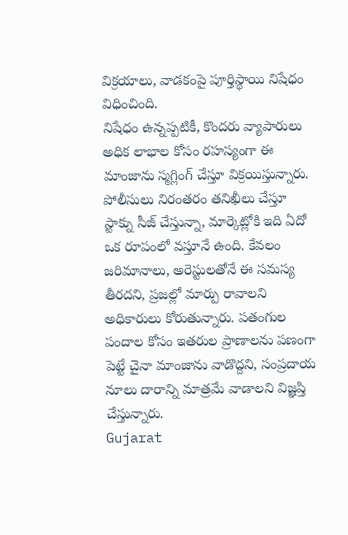విక్రయాలు, వాడకంపై పూర్తిస్థాయి నిషేధం విధించింది.
నిషేధం ఉన్నప్పటికీ, కొందరు వ్యాపారులు అధిక లాభాల కోసం రహస్యంగా ఈ మాంజాను స్మగ్లింగ్ చేస్తూ విక్రయిస్తున్నారు. పోలీసులు నిరంతరం తనిఖీలు చేస్తూ స్టాక్ను సీజ్ చేస్తున్నా, మార్కెట్లోకి ఇది ఏదో ఒక రూపంలో వస్తూనే ఉంది. కేవలం జరిమానాలు, అరెస్టులతోనే ఈ సమస్య తీరదని, ప్రజల్లో మార్పు రావాలని అధికారులు కోరుతున్నారు. పతంగుల పందాల కోసం ఇతరుల ప్రాణాలను పణంగా పెట్టే చైనా మాంజాను వాడొద్దని, సంప్రదాయ నూలు దారాన్ని మాత్రమే వాడాలని విజ్ఞప్తి చేస్తున్నారు.
Gujarat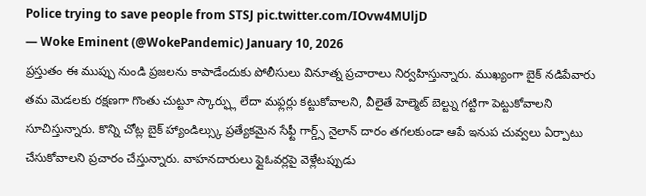Police trying to save people from STSJ pic.twitter.com/IOvw4MUljD
— Woke Eminent (@WokePandemic) January 10, 2026
ప్రస్తుతం ఈ ముప్పు నుండి ప్రజలను కాపాడేందుకు పోలీసులు వినూత్న ప్రచారాలు నిర్వహిస్తున్నారు. ముఖ్యంగా బైక్ నడిపేవారు తమ మెడలకు రక్షణగా గొంతు చుట్టూ స్కార్ఫ్లు లేదా మఫ్లర్లు కట్టుకోవాలని, వీలైతే హెల్మెట్ బెల్ట్ను గట్టిగా పెట్టుకోవాలని సూచిస్తున్నారు. కొన్ని చోట్ల బైక్ హ్యాండిల్స్కు ప్రత్యేకమైన సేఫ్టీ గార్డ్స్ నైలాన్ దారం తగలకుండా ఆపే ఇనుప చువ్వలు ఏర్పాటు చేసుకోవాలని ప్రచారం చేస్తున్నారు. వాహనదారులు ఫ్లైఓవర్లపై వెళ్లేటప్పుడు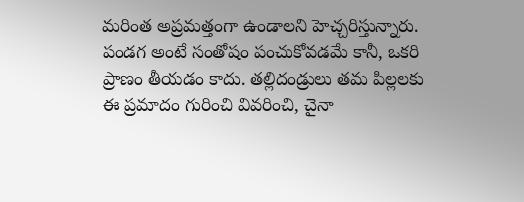మరింత అప్రమత్తంగా ఉండాలని హెచ్చరిస్తున్నారు.
పండగ అంటే సంతోషం పంచుకోవడమే కానీ, ఒకరి ప్రాణం తీయడం కాదు. తల్లిదండ్రులు తమ పిల్లలకు ఈ ప్రమాదం గురించి వివరించి, చైనా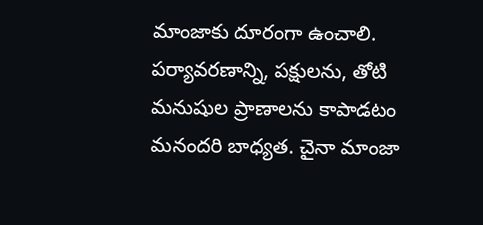మాంజాకు దూరంగా ఉంచాలి. పర్యావరణాన్ని, పక్షులను, తోటి మనుషుల ప్రాణాలను కాపాడటం మనందరి బాధ్యత. చైనా మాంజా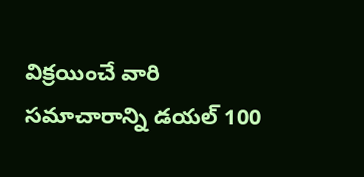విక్రయించే వారి సమాచారాన్ని డయల్ 100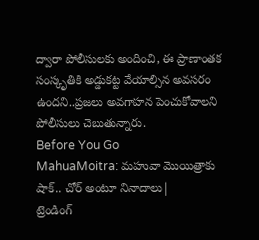ద్వారా పోలీసులకు అందించి, ఈ ప్రాణాంతక సంస్కృతికి అడ్డుకట్ట వేయాల్సిన అవసరం ఉందని..ప్రజలు అవగాహన పెంచుకోవాలని పోలీసులు చెబుతున్నారు.
Before You Go
MahuaMoitra: మహువా మొయిత్రాకు షాక్.. చోర్ అంటూ నినాదాలు|
ట్రెండింగ్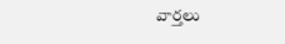వార్తలు